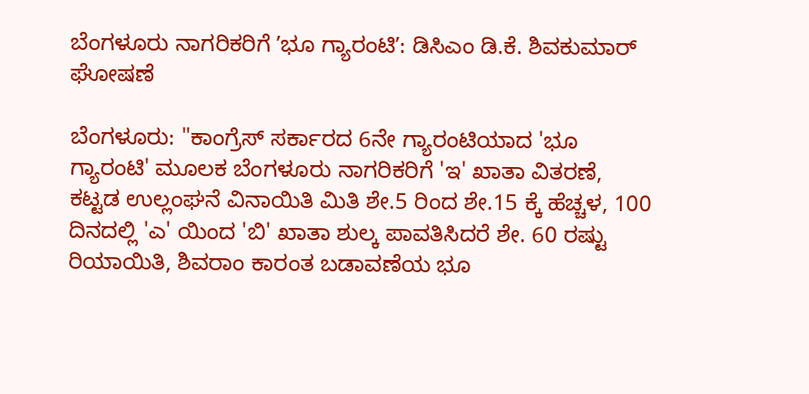ಬೆಂಗಳೂರು ನಾಗರಿಕರಿಗೆ ʼಭೂ ಗ್ಯಾರಂಟಿʼ: ಡಿಸಿಎಂ ಡಿ.ಕೆ. ಶಿವಕುಮಾರ್ ಘೋಷಣೆ

ಬೆಂಗಳೂರು: "ಕಾಂಗ್ರೆಸ್ ಸರ್ಕಾರದ 6ನೇ ಗ್ಯಾರಂಟಿಯಾದ 'ಭೂ ಗ್ಯಾರಂಟಿ' ಮೂಲಕ ಬೆಂಗಳೂರು ನಾಗರಿಕರಿಗೆ 'ಇ' ಖಾತಾ ವಿತರಣೆ, ಕಟ್ಟಡ ಉಲ್ಲಂಘನೆ ವಿನಾಯಿತಿ ಮಿತಿ ಶೇ.5 ರಿಂದ ಶೇ.15 ಕ್ಕೆ ಹೆಚ್ಚಳ, 100 ದಿನದಲ್ಲಿ 'ಎ' ಯಿಂದ 'ಬಿ' ಖಾತಾ ಶುಲ್ಕ ಪಾವತಿಸಿದರೆ ಶೇ. 60 ರಷ್ಟು ರಿಯಾಯಿತಿ, ಶಿವರಾಂ ಕಾರಂತ ಬಡಾವಣೆಯ ಭೂ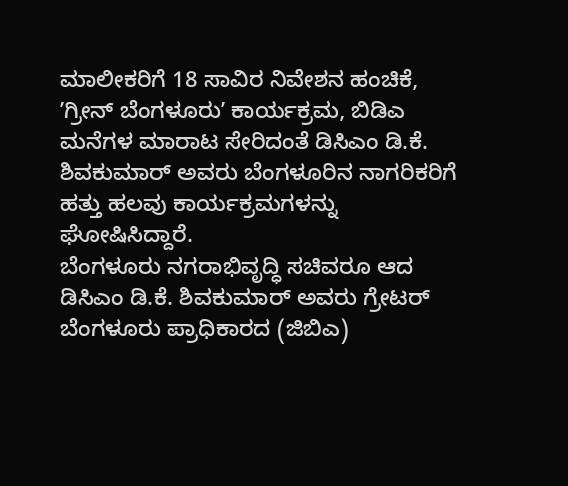ಮಾಲೀಕರಿಗೆ 18 ಸಾವಿರ ನಿವೇಶನ ಹಂಚಿಕೆ, ʼಗ್ರೀನ್ ಬೆಂಗಳೂರುʼ ಕಾರ್ಯಕ್ರಮ, ಬಿಡಿಎ ಮನೆಗಳ ಮಾರಾಟ ಸೇರಿದಂತೆ ಡಿಸಿಎಂ ಡಿ.ಕೆ. ಶಿವಕುಮಾರ್ ಅವರು ಬೆಂಗಳೂರಿನ ನಾಗರಿಕರಿಗೆ ಹತ್ತು ಹಲವು ಕಾರ್ಯಕ್ರಮಗಳನ್ನು ಘೋಷಿಸಿದ್ದಾರೆ.
ಬೆಂಗಳೂರು ನಗರಾಭಿವೃದ್ಧಿ ಸಚಿವರೂ ಆದ ಡಿಸಿಎಂ ಡಿ.ಕೆ. ಶಿವಕುಮಾರ್ ಅವರು ಗ್ರೇಟರ್ ಬೆಂಗಳೂರು ಪ್ರಾಧಿಕಾರದ (ಜಿಬಿಎ)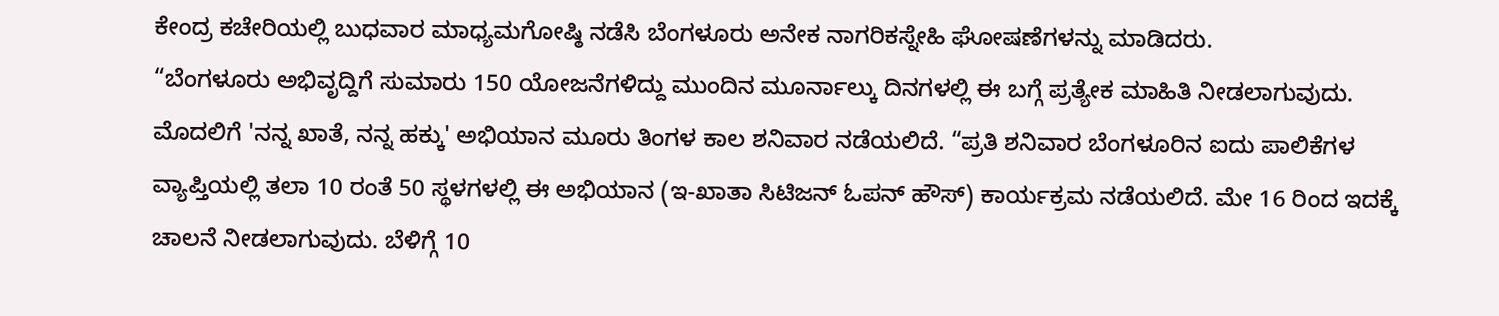ಕೇಂದ್ರ ಕಚೇರಿಯಲ್ಲಿ ಬುಧವಾರ ಮಾಧ್ಯಮಗೋಷ್ಠಿ ನಡೆಸಿ ಬೆಂಗಳೂರು ಅನೇಕ ನಾಗರಿಕಸ್ನೇಹಿ ಘೋಷಣೆಗಳನ್ನು ಮಾಡಿದರು.
“ಬೆಂಗಳೂರು ಅಭಿವೃದ್ದಿಗೆ ಸುಮಾರು 150 ಯೋಜನೆಗಳಿದ್ದು ಮುಂದಿನ ಮೂರ್ನಾಲ್ಕು ದಿನಗಳಲ್ಲಿ ಈ ಬಗ್ಗೆ ಪ್ರತ್ಯೇಕ ಮಾಹಿತಿ ನೀಡಲಾಗುವುದು. ಮೊದಲಿಗೆ 'ನನ್ನ ಖಾತೆ, ನನ್ನ ಹಕ್ಕು' ಅಭಿಯಾನ ಮೂರು ತಿಂಗಳ ಕಾಲ ಶನಿವಾರ ನಡೆಯಲಿದೆ. “ಪ್ರತಿ ಶನಿವಾರ ಬೆಂಗಳೂರಿನ ಐದು ಪಾಲಿಕೆಗಳ ವ್ಯಾಪ್ತಿಯಲ್ಲಿ ತಲಾ 10 ರಂತೆ 50 ಸ್ಥಳಗಳಲ್ಲಿ ಈ ಅಭಿಯಾನ (ಇ-ಖಾತಾ ಸಿಟಿಜನ್ ಓಪನ್ ಹೌಸ್) ಕಾರ್ಯಕ್ರಮ ನಡೆಯಲಿದೆ. ಮೇ 16 ರಿಂದ ಇದಕ್ಕೆ ಚಾಲನೆ ನೀಡಲಾಗುವುದು. ಬೆಳಿಗ್ಗೆ 10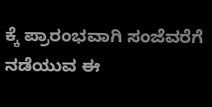ಕ್ಕೆ ಪ್ರಾರಂಭವಾಗಿ ಸಂಜೆವರೆಗೆ ನಡೆಯುವ ಈ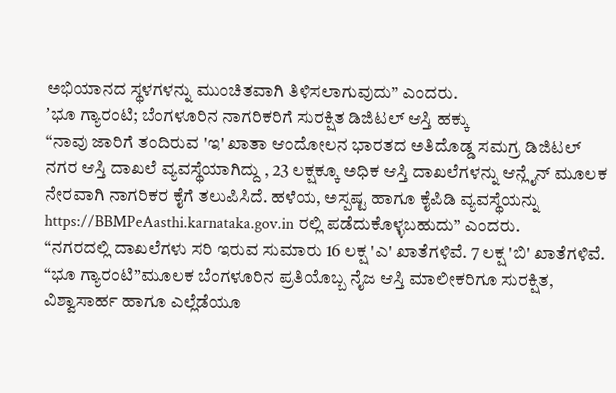ಅಭಿಯಾನದ ಸ್ಥಳಗಳನ್ನು ಮುಂಚಿತವಾಗಿ ತಿಳಿಸಲಾಗುವುದು” ಎಂದರು.
ʼಭೂ ಗ್ಯಾರಂಟಿ; ಬೆಂಗಳೂರಿನ ನಾಗರಿಕರಿಗೆ ಸುರಕ್ಷಿತ ಡಿಜಿಟಲ್ ಆಸ್ತಿ ಹಕ್ಕು
“ನಾವು ಜಾರಿಗೆ ತಂದಿರುವ 'ಇ' ಖಾತಾ ಆಂದೋಲನ ಭಾರತದ ಅತಿದೊಡ್ಡ ಸಮಗ್ರ ಡಿಜಿಟಲ್ ನಗರ ಆಸ್ತಿ ದಾಖಲೆ ವ್ಯವಸ್ಥೆಯಾಗಿದ್ದು , 23 ಲಕ್ಷಕ್ಕೂ ಅಧಿಕ ಆಸ್ತಿ ದಾಖಲೆಗಳನ್ನು ಆನ್ಲೈನ್ ಮೂಲಕ ನೇರವಾಗಿ ನಾಗರಿಕರ ಕೈಗೆ ತಲುಪಿಸಿದೆ. ಹಳೆಯ, ಅಸ್ಪಷ್ಟ ಹಾಗೂ ಕೈಪಿಡಿ ವ್ಯವಸ್ಥೆಯನ್ನು https://BBMPeAasthi.karnataka.gov.in ರಲ್ಲಿ ಪಡೆದುಕೊಳ್ಳಬಹುದು” ಎಂದರು.
“ನಗರದಲ್ಲಿ ದಾಖಲೆಗಳು ಸರಿ ಇರುವ ಸುಮಾರು 16 ಲಕ್ಷ 'ಎ' ಖಾತೆಗಳಿವೆ. 7 ಲಕ್ಷ 'ಬಿ' ಖಾತೆಗಳಿವೆ. “ಭೂ ಗ್ಯಾರಂಟಿ”ಮೂಲಕ ಬೆಂಗಳೂರಿನ ಪ್ರತಿಯೊಬ್ಬ ನೈಜ ಆಸ್ತಿ ಮಾಲೀಕರಿಗೂ ಸುರಕ್ಷಿತ, ವಿಶ್ವಾಸಾರ್ಹ ಹಾಗೂ ಎಲ್ಲೆಡೆಯೂ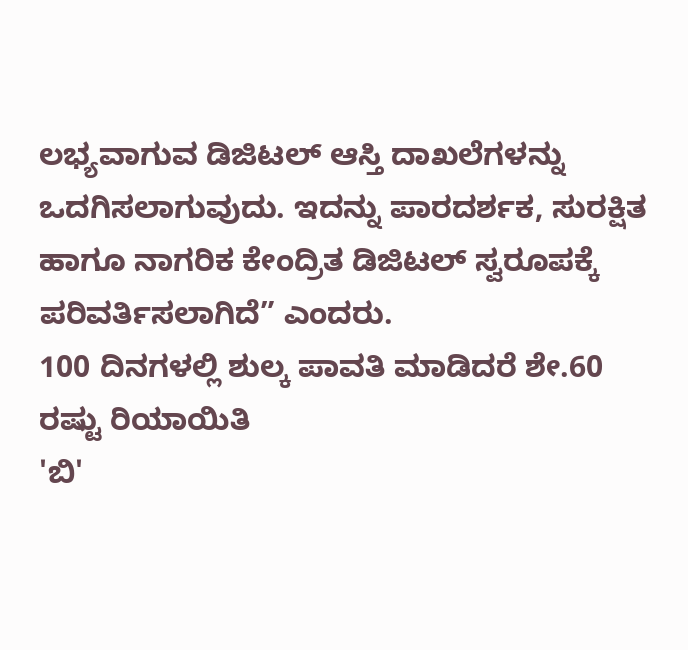ಲಭ್ಯವಾಗುವ ಡಿಜಿಟಲ್ ಆಸ್ತಿ ದಾಖಲೆಗಳನ್ನು ಒದಗಿಸಲಾಗುವುದು. ಇದನ್ನು ಪಾರದರ್ಶಕ, ಸುರಕ್ಷಿತ ಹಾಗೂ ನಾಗರಿಕ ಕೇಂದ್ರಿತ ಡಿಜಿಟಲ್ ಸ್ವರೂಪಕ್ಕೆ ಪರಿವರ್ತಿಸಲಾಗಿದೆ” ಎಂದರು.
100 ದಿನಗಳಲ್ಲಿ ಶುಲ್ಕ ಪಾವತಿ ಮಾಡಿದರೆ ಶೇ.60 ರಷ್ಟು ರಿಯಾಯಿತಿ
'ಬಿ'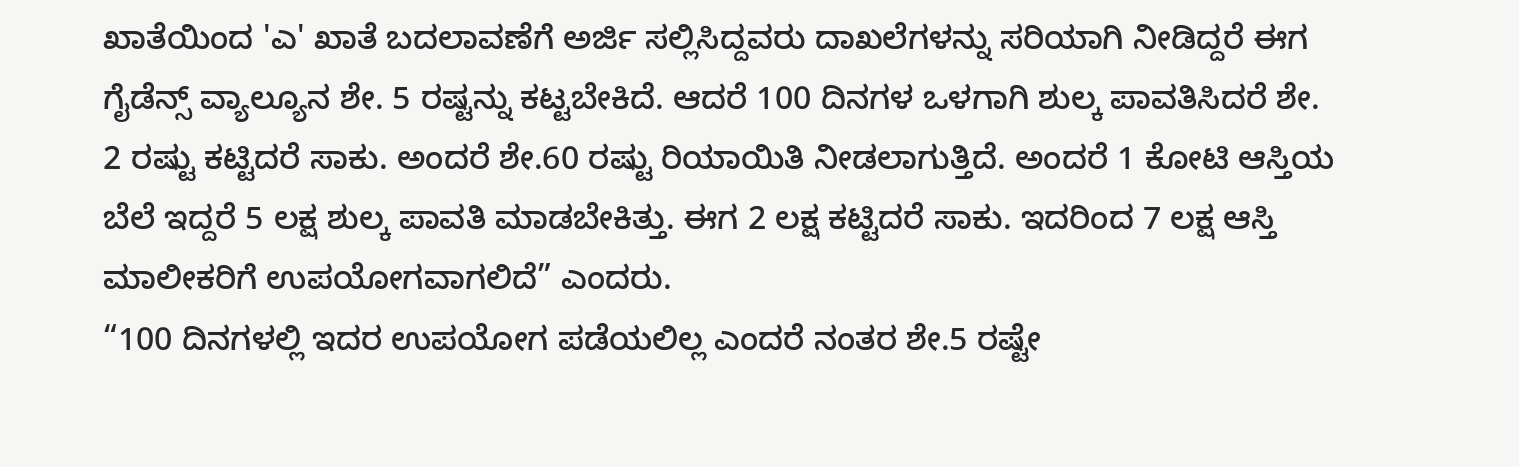ಖಾತೆಯಿಂದ 'ಎ' ಖಾತೆ ಬದಲಾವಣೆಗೆ ಅರ್ಜಿ ಸಲ್ಲಿಸಿದ್ದವರು ದಾಖಲೆಗಳನ್ನು ಸರಿಯಾಗಿ ನೀಡಿದ್ದರೆ ಈಗ ಗೈಡೆನ್ಸ್ ವ್ಯಾಲ್ಯೂನ ಶೇ. 5 ರಷ್ಟನ್ನು ಕಟ್ಟಬೇಕಿದೆ. ಆದರೆ 100 ದಿನಗಳ ಒಳಗಾಗಿ ಶುಲ್ಕ ಪಾವತಿಸಿದರೆ ಶೇ. 2 ರಷ್ಟು ಕಟ್ಟಿದರೆ ಸಾಕು. ಅಂದರೆ ಶೇ.60 ರಷ್ಟು ರಿಯಾಯಿತಿ ನೀಡಲಾಗುತ್ತಿದೆ. ಅಂದರೆ 1 ಕೋಟಿ ಆಸ್ತಿಯ ಬೆಲೆ ಇದ್ದರೆ 5 ಲಕ್ಷ ಶುಲ್ಕ ಪಾವತಿ ಮಾಡಬೇಕಿತ್ತು. ಈಗ 2 ಲಕ್ಷ ಕಟ್ಟಿದರೆ ಸಾಕು. ಇದರಿಂದ 7 ಲಕ್ಷ ಆಸ್ತಿ ಮಾಲೀಕರಿಗೆ ಉಪಯೋಗವಾಗಲಿದೆ” ಎಂದರು.
“100 ದಿನಗಳಲ್ಲಿ ಇದರ ಉಪಯೋಗ ಪಡೆಯಲಿಲ್ಲ ಎಂದರೆ ನಂತರ ಶೇ.5 ರಷ್ಟೇ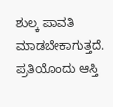ಶುಲ್ಕ ಪಾವತಿ ಮಾಡಬೇಕಾಗುತ್ತದೆ. ಪ್ರತಿಯೊಂದು ಆಸ್ತಿ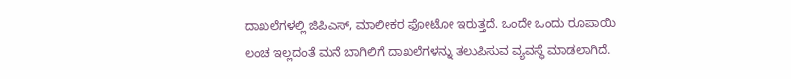ದಾಖಲೆಗಳಲ್ಲಿ ಜಿಪಿಎಸ್, ಮಾಲೀಕರ ಫೋಟೋ ಇರುತ್ತದೆ. ಒಂದೇ ಒಂದು ರೂಪಾಯಿ ಲಂಚ ಇಲ್ಲದಂತೆ ಮನೆ ಬಾಗಿಲಿಗೆ ದಾಖಲೆಗಳನ್ನು ತಲುಪಿಸುವ ವ್ಯವಸ್ಥೆ ಮಾಡಲಾಗಿದೆ.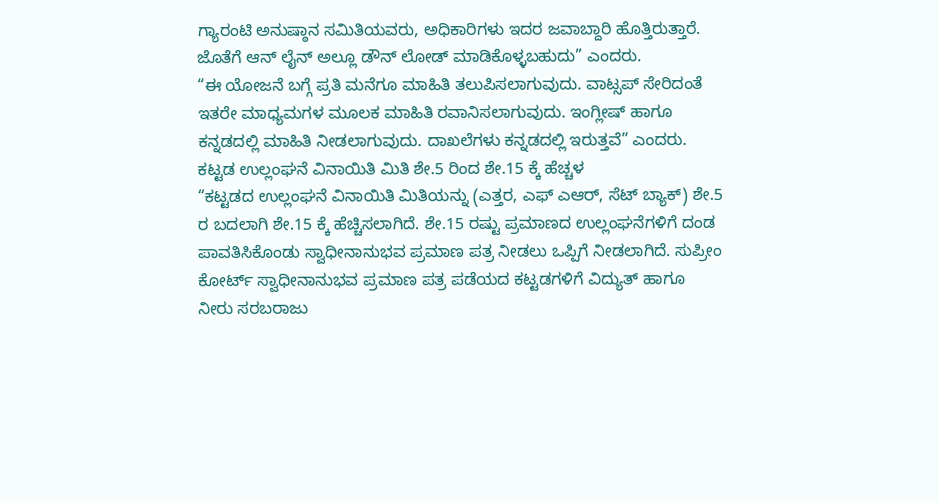ಗ್ಯಾರಂಟಿ ಅನುಷ್ಠಾನ ಸಮಿತಿಯವರು, ಅಧಿಕಾರಿಗಳು ಇದರ ಜವಾಬ್ದಾರಿ ಹೊತ್ತಿರುತ್ತಾರೆ. ಜೊತೆಗೆ ಆನ್ ಲೈನ್ ಅಲ್ಲೂ ಡೌನ್ ಲೋಡ್ ಮಾಡಿಕೊಳ್ಳಬಹುದು” ಎಂದರು.
“ಈ ಯೋಜನೆ ಬಗ್ಗೆ ಪ್ರತಿ ಮನೆಗೂ ಮಾಹಿತಿ ತಲುಪಿಸಲಾಗುವುದು. ವಾಟ್ಸಪ್ ಸೇರಿದಂತೆ ಇತರೇ ಮಾಧ್ಯಮಗಳ ಮೂಲಕ ಮಾಹಿತಿ ರವಾನಿಸಲಾಗುವುದು. ಇಂಗ್ಲೀಷ್ ಹಾಗೂ ಕನ್ನಡದಲ್ಲಿ ಮಾಹಿತಿ ನೀಡಲಾಗುವುದು. ದಾಖಲೆಗಳು ಕನ್ನಡದಲ್ಲಿ ಇರುತ್ತವೆ” ಎಂದರು.
ಕಟ್ಟಡ ಉಲ್ಲಂಘನೆ ವಿನಾಯಿತಿ ಮಿತಿ ಶೇ.5 ರಿಂದ ಶೇ.15 ಕ್ಕೆ ಹೆಚ್ಚಳ
“ಕಟ್ಟಡದ ಉಲ್ಲಂಘನೆ ವಿನಾಯಿತಿ ಮಿತಿಯನ್ನು (ಎತ್ತರ, ಎಫ್ ಎಆರ್, ಸೆಟ್ ಬ್ಯಾಕ್) ಶೇ.5 ರ ಬದಲಾಗಿ ಶೇ.15 ಕ್ಕೆ ಹೆಚ್ಚಿಸಲಾಗಿದೆ. ಶೇ.15 ರಷ್ಟು ಪ್ರಮಾಣದ ಉಲ್ಲಂಘನೆಗಳಿಗೆ ದಂಡ ಪಾವತಿಸಿಕೊಂಡು ಸ್ವಾಧೀನಾನುಭವ ಪ್ರಮಾಣ ಪತ್ರ ನೀಡಲು ಒಪ್ಪಿಗೆ ನೀಡಲಾಗಿದೆ. ಸುಪ್ರೀಂ ಕೋರ್ಟ್ ಸ್ವಾಧೀನಾನುಭವ ಪ್ರಮಾಣ ಪತ್ರ ಪಡೆಯದ ಕಟ್ಟಡಗಳಿಗೆ ವಿದ್ಯುತ್ ಹಾಗೂ ನೀರು ಸರಬರಾಜು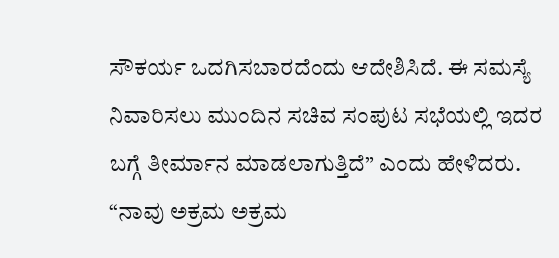ಸೌಕರ್ಯ ಒದಗಿಸಬಾರದೆಂದು ಆದೇಶಿಸಿದೆ. ಈ ಸಮಸ್ಯೆ ನಿವಾರಿಸಲು ಮುಂದಿನ ಸಚಿವ ಸಂಪುಟ ಸಭೆಯಲ್ಲಿ ಇದರ ಬಗ್ಗೆ ತೀರ್ಮಾನ ಮಾಡಲಾಗುತ್ತಿದೆ” ಎಂದು ಹೇಳಿದರು.
“ನಾವು ಅಕ್ರಮ ಅಕ್ರಮ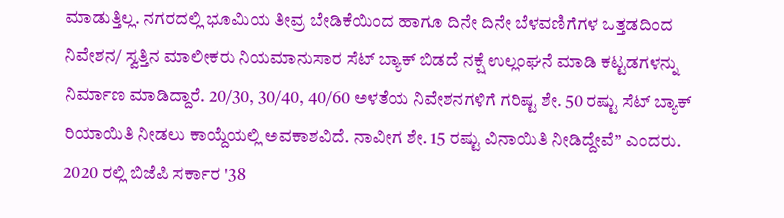ಮಾಡುತ್ತಿಲ್ಲ. ನಗರದಲ್ಲಿ ಭೂಮಿಯ ತೀವ್ರ ಬೇಡಿಕೆಯಿಂದ ಹಾಗೂ ದಿನೇ ದಿನೇ ಬೆಳವಣಿಗೆಗಳ ಒತ್ತಡದಿಂದ ನಿವೇಶನ/ ಸ್ವತ್ತಿನ ಮಾಲೀಕರು ನಿಯಮಾನುಸಾರ ಸೆಟ್ ಬ್ಯಾಕ್ ಬಿಡದೆ ನಕ್ಷೆ ಉಲ್ಲಂಘನೆ ಮಾಡಿ ಕಟ್ಟಡಗಳನ್ನು ನಿರ್ಮಾಣ ಮಾಡಿದ್ದಾರೆ. 20/30, 30/40, 40/60 ಅಳತೆಯ ನಿವೇಶನಗಳಿಗೆ ಗರಿಷ್ಟ ಶೇ. 50 ರಷ್ಟು ಸೆಟ್ ಬ್ಯಾಕ್ ರಿಯಾಯಿತಿ ನೀಡಲು ಕಾಯ್ದೆಯಲ್ಲಿ ಅವಕಾಶವಿದೆ. ನಾವೀಗ ಶೇ. 15 ರಷ್ಟು ವಿನಾಯಿತಿ ನೀಡಿದ್ದೇವೆ” ಎಂದರು.
2020 ರಲ್ಲಿ ಬಿಜೆಪಿ ಸರ್ಕಾರ '38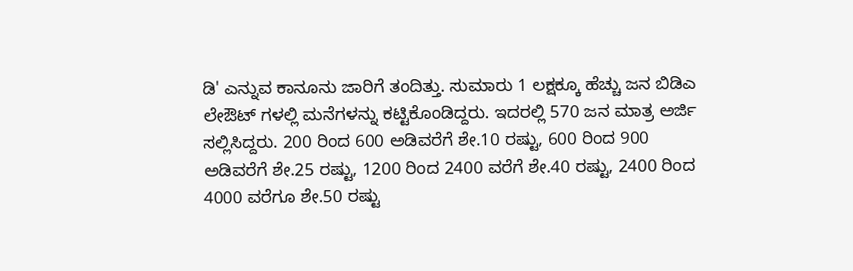ಡಿ' ಎನ್ನುವ ಕಾನೂನು ಜಾರಿಗೆ ತಂದಿತ್ತು. ಸುಮಾರು 1 ಲಕ್ಷಕ್ಕೂ ಹೆಚ್ಚು ಜನ ಬಿಡಿಎ ಲೇಔಟ್ ಗಳಲ್ಲಿ ಮನೆಗಳನ್ನು ಕಟ್ಟಿಕೊಂಡಿದ್ದರು. ಇದರಲ್ಲಿ 570 ಜನ ಮಾತ್ರ ಅರ್ಜಿ ಸಲ್ಲಿಸಿದ್ದರು. 200 ರಿಂದ 600 ಅಡಿವರೆಗೆ ಶೇ.10 ರಷ್ಟು, 600 ರಿಂದ 900 ಅಡಿವರೆಗೆ ಶೇ.25 ರಷ್ಟು, 1200 ರಿಂದ 2400 ವರೆಗೆ ಶೇ.40 ರಷ್ಟು, 2400 ರಿಂದ 4000 ವರೆಗೂ ಶೇ.50 ರಷ್ಟು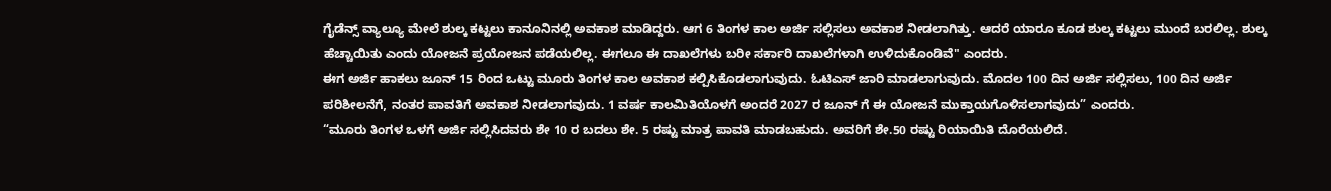ಗೈಡೆನ್ಸ್ ವ್ಯಾಲ್ಯೂ ಮೇಲೆ ಶುಲ್ಕ ಕಟ್ಟಲು ಕಾನೂನಿನಲ್ಲಿ ಅವಕಾಶ ಮಾಡಿದ್ದರು. ಆಗ 6 ತಿಂಗಳ ಕಾಲ ಅರ್ಜಿ ಸಲ್ಲಿಸಲು ಅವಕಾಶ ನೀಡಲಾಗಿತ್ತು. ಆದರೆ ಯಾರೂ ಕೂಡ ಶುಲ್ಕ ಕಟ್ಟಲು ಮುಂದೆ ಬರಲಿಲ್ಲ. ಶುಲ್ಕ ಹೆಚ್ಚಾಯಿತು ಎಂದು ಯೋಜನೆ ಪ್ರಯೋಜನ ಪಡೆಯಲಿಲ್ಲ. ಈಗಲೂ ಈ ದಾಖಲೆಗಳು ಬರೀ ಸರ್ಕಾರಿ ದಾಖಲೆಗಳಾಗಿ ಉಳಿದುಕೊಂಡಿವೆ" ಎಂದರು.
ಈಗ ಅರ್ಜಿ ಹಾಕಲು ಜೂನ್ 15 ರಿಂದ ಒಟ್ಟು ಮೂರು ತಿಂಗಳ ಕಾಲ ಅವಕಾಶ ಕಲ್ಪಿಸಿಕೊಡಲಾಗುವುದು. ಓಟಿಎಸ್ ಜಾರಿ ಮಾಡಲಾಗುವುದು. ಮೊದಲ 100 ದಿನ ಅರ್ಜಿ ಸಲ್ಲಿಸಲು, 100 ದಿನ ಅರ್ಜಿ ಪರಿಶೀಲನೆಗೆ, ನಂತರ ಪಾವತಿಗೆ ಅವಕಾಶ ನೀಡಲಾಗವುದು. 1 ವರ್ಷ ಕಾಲಮಿತಿಯೊಳಗೆ ಅಂದರೆ 2027 ರ ಜೂನ್ ಗೆ ಈ ಯೋಜನೆ ಮುಕ್ತಾಯಗೊಳಿಸಲಾಗವುದು” ಎಂದರು.
“ಮೂರು ತಿಂಗಳ ಒಳಗೆ ಅರ್ಜಿ ಸಲ್ಲಿಸಿದವರು ಶೇ 10 ರ ಬದಲು ಶೇ. 5 ರಷ್ಟು ಮಾತ್ರ ಪಾವತಿ ಮಾಡಬಹುದು. ಅವರಿಗೆ ಶೇ.50 ರಷ್ಟು ರಿಯಾಯಿತಿ ದೊರೆಯಲಿದೆ.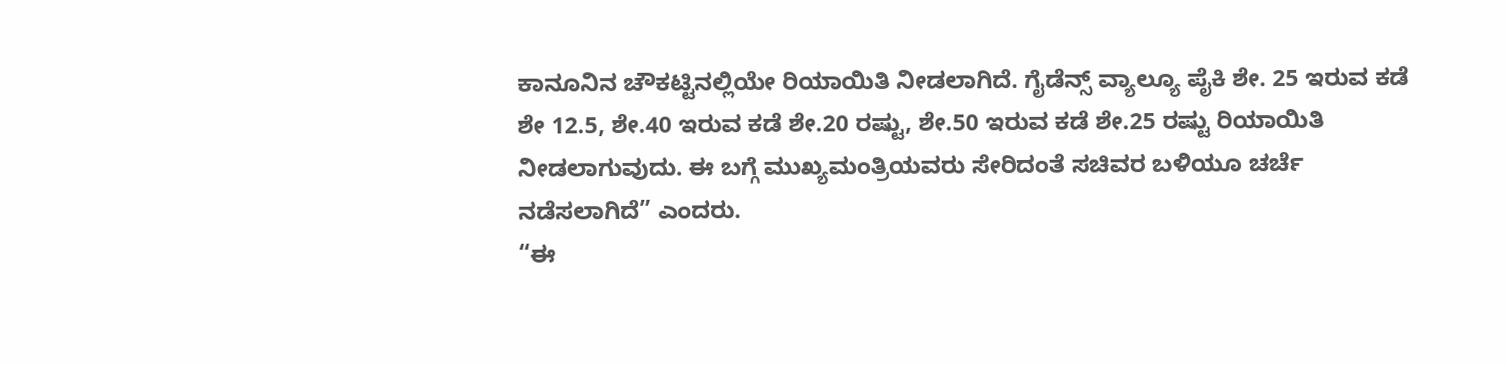ಕಾನೂನಿನ ಚೌಕಟ್ಟಿನಲ್ಲಿಯೇ ರಿಯಾಯಿತಿ ನೀಡಲಾಗಿದೆ. ಗೈಡೆನ್ಸ್ ವ್ಯಾಲ್ಯೂ ಪೈಕಿ ಶೇ. 25 ಇರುವ ಕಡೆ ಶೇ 12.5, ಶೇ.40 ಇರುವ ಕಡೆ ಶೇ.20 ರಷ್ಟು, ಶೇ.50 ಇರುವ ಕಡೆ ಶೇ.25 ರಷ್ಟು ರಿಯಾಯಿತಿ ನೀಡಲಾಗುವುದು. ಈ ಬಗ್ಗೆ ಮುಖ್ಯಮಂತ್ರಿಯವರು ಸೇರಿದಂತೆ ಸಚಿವರ ಬಳಿಯೂ ಚರ್ಚೆ ನಡೆಸಲಾಗಿದೆ” ಎಂದರು.
“ಈ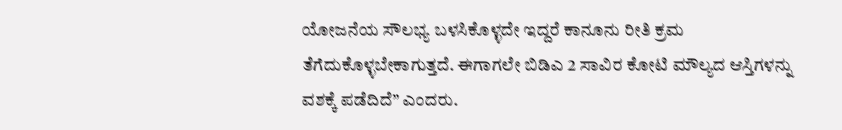ಯೋಜನೆಯ ಸೌಲಭ್ಯ ಬಳಸಿಕೊಳ್ಳದೇ ಇದ್ದರೆ ಕಾನೂನು ರೀತಿ ಕ್ರಮ ತೆಗೆದುಕೊಳ್ಳಬೇಕಾಗುತ್ತದೆ. ಈಗಾಗಲೇ ಬಿಡಿಎ 2 ಸಾವಿರ ಕೋಟಿ ಮೌಲ್ಯದ ಆಸ್ತಿಗಳನ್ನು ವಶಕ್ಕೆ ಪಡೆದಿದೆ” ಎಂದರು.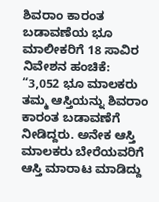ಶಿವರಾಂ ಕಾರಂತ ಬಡಾವಣೆಯ ಭೂ ಮಾಲೀಕರಿಗೆ 18 ಸಾವಿರ ನಿವೇಶನ ಹಂಚಿಕೆ:
“3,052 ಭೂ ಮಾಲಕರು ತಮ್ಮ ಆಸ್ತಿಯನ್ನು ಶಿವರಾಂ ಕಾರಂತ ಬಡಾವಣೆಗೆ ನೀಡಿದ್ದರು. ಅನೇಕ ಆಸ್ತಿ ಮಾಲಕರು ಬೇರೆಯವರಿಗೆ ಆಸ್ತಿ ಮಾರಾಟ ಮಾಡಿದ್ದು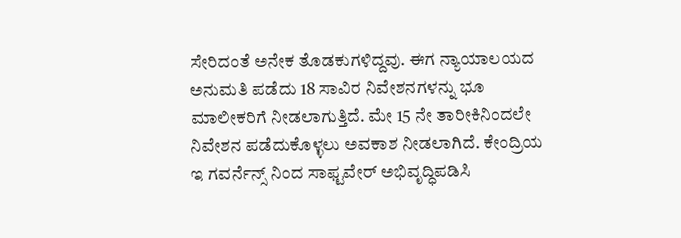ಸೇರಿದಂತೆ ಅನೇಕ ತೊಡಕುಗಳಿದ್ದವು. ಈಗ ನ್ಯಾಯಾಲಯದ ಅನುಮತಿ ಪಡೆದು 18 ಸಾವಿರ ನಿವೇಶನಗಳನ್ನು ಭೂ ಮಾಲೀಕರಿಗೆ ನೀಡಲಾಗುತ್ತಿದೆ. ಮೇ 15 ನೇ ತಾರೀಕಿನಿಂದಲೇ ನಿವೇಶನ ಪಡೆದುಕೊಳ್ಳಲು ಅವಕಾಶ ನೀಡಲಾಗಿದೆ. ಕೇಂದ್ರಿಯ ಇ ಗವರ್ನೆನ್ಸ್ ನಿಂದ ಸಾಫ್ಟವೇರ್ ಅಭಿವೃದ್ಧಿಪಡಿಸಿ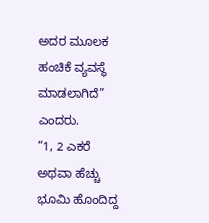ಅದರ ಮೂಲಕ ಹಂಚಿಕೆ ವ್ಯವಸ್ಥೆ ಮಾಡಲಾಗಿದೆ” ಎಂದರು.
“1, 2 ಎಕರೆ ಅಥವಾ ಹೆಚ್ಚು ಭೂಮಿ ಹೊಂದಿದ್ದ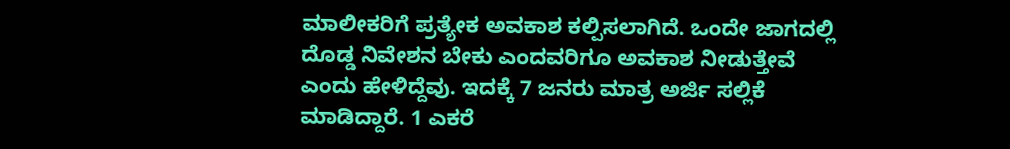ಮಾಲೀಕರಿಗೆ ಪ್ರತ್ಯೇಕ ಅವಕಾಶ ಕಲ್ಪಿಸಲಾಗಿದೆ. ಒಂದೇ ಜಾಗದಲ್ಲಿ ದೊಡ್ಡ ನಿವೇಶನ ಬೇಕು ಎಂದವರಿಗೂ ಅವಕಾಶ ನೀಡುತ್ತೇವೆ ಎಂದು ಹೇಳಿದ್ದೆವು. ಇದಕ್ಕೆ 7 ಜನರು ಮಾತ್ರ ಅರ್ಜಿ ಸಲ್ಲಿಕೆ ಮಾಡಿದ್ದಾರೆ. 1 ಎಕರೆ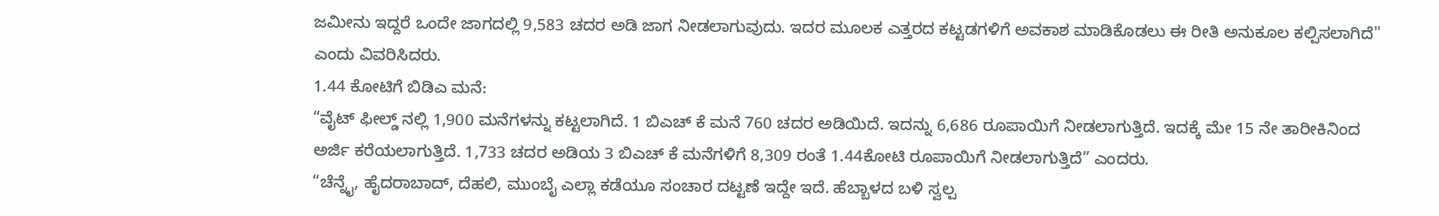ಜಮೀನು ಇದ್ದರೆ ಒಂದೇ ಜಾಗದಲ್ಲಿ 9,583 ಚದರ ಅಡಿ ಜಾಗ ನೀಡಲಾಗುವುದು. ಇದರ ಮೂಲಕ ಎತ್ತರದ ಕಟ್ಟಡಗಳಿಗೆ ಅವಕಾಶ ಮಾಡಿಕೊಡಲು ಈ ರೀತಿ ಅನುಕೂಲ ಕಲ್ಪಿಸಲಾಗಿದೆ" ಎಂದು ವಿವರಿಸಿದರು.
1.44 ಕೋಟಿಗೆ ಬಿಡಿಎ ಮನೆ:
“ವೈಟ್ ಫೀಲ್ಡ್ ನಲ್ಲಿ 1,900 ಮನೆಗಳನ್ನು ಕಟ್ಟಲಾಗಿದೆ. 1 ಬಿಎಚ್ ಕೆ ಮನೆ 760 ಚದರ ಅಡಿಯಿದೆ. ಇದನ್ನು 6,686 ರೂಪಾಯಿಗೆ ನೀಡಲಾಗುತ್ತಿದೆ. ಇದಕ್ಕೆ ಮೇ 15 ನೇ ತಾರೀಕಿನಿಂದ ಅರ್ಜಿ ಕರೆಯಲಾಗುತ್ತಿದೆ. 1,733 ಚದರ ಅಡಿಯ 3 ಬಿಎಚ್ ಕೆ ಮನೆಗಳಿಗೆ 8,309 ರಂತೆ 1.44ಕೋಟಿ ರೂಪಾಯಿಗೆ ನೀಡಲಾಗುತ್ತಿದೆ” ಎಂದರು.
“ಚೆನ್ನೈ, ಹೈದರಾಬಾದ್, ದೆಹಲಿ, ಮುಂಬೈ ಎಲ್ಲಾ ಕಡೆಯೂ ಸಂಚಾರ ದಟ್ಟಣೆ ಇದ್ದೇ ಇದೆ. ಹೆಬ್ಬಾಳದ ಬಳಿ ಸ್ವಲ್ಪ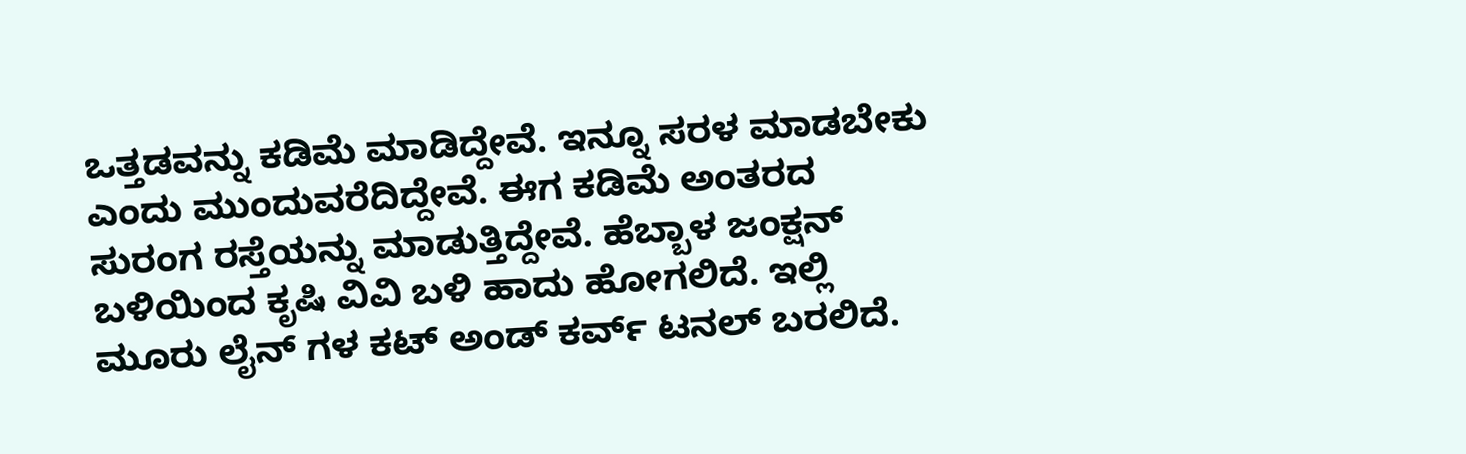ಒತ್ತಡವನ್ನು ಕಡಿಮೆ ಮಾಡಿದ್ದೇವೆ. ಇನ್ನೂ ಸರಳ ಮಾಡಬೇಕು ಎಂದು ಮುಂದುವರೆದಿದ್ದೇವೆ. ಈಗ ಕಡಿಮೆ ಅಂತರದ ಸುರಂಗ ರಸ್ತೆಯನ್ನು ಮಾಡುತ್ತಿದ್ದೇವೆ. ಹೆಬ್ಬಾಳ ಜಂಕ್ಷನ್ ಬಳಿಯಿಂದ ಕೃಷಿ ವಿವಿ ಬಳಿ ಹಾದು ಹೋಗಲಿದೆ. ಇಲ್ಲಿ ಮೂರು ಲೈನ್ ಗಳ ಕಟ್ ಅಂಡ್ ಕರ್ವ್ ಟನಲ್ ಬರಲಿದೆ.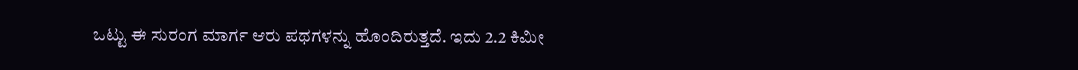ಒಟ್ಟು ಈ ಸುರಂಗ ಮಾರ್ಗ ಆರು ಪಥಗಳನ್ನು ಹೊಂದಿರುತ್ತದೆ. ಇದು 2.2 ಕಿಮೀ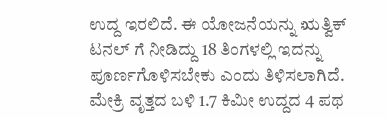ಉದ್ದ ಇರಲಿದೆ. ಈ ಯೋಜನೆಯನ್ನು ಋತ್ವಿಕ್ ಟನಲ್ ಗೆ ನೀಡಿದ್ದು 18 ತಿಂಗಳಲ್ಲಿ ಇದನ್ನು ಪೂರ್ಣಗೊಳಿಸಬೇಕು ಎಂದು ತಿಳಿಸಲಾಗಿದೆ. ಮೇಕ್ರಿ ವೃತ್ತದ ಬಳಿ 1.7 ಕಿಮೀ ಉದ್ದದ 4 ಪಥ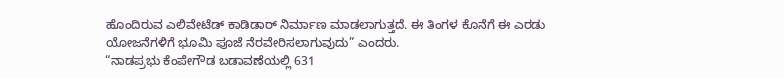ಹೊಂದಿರುವ ಎಲಿವೇಟೆಡ್ ಕಾಡಿಡಾರ್ ನಿರ್ಮಾಣ ಮಾಡಲಾಗುತ್ತದೆ. ಈ ತಿಂಗಳ ಕೊನೆಗೆ ಈ ಎರಡು ಯೋಜನೆಗಳಿಗೆ ಭೂಮಿ ಪೂಜೆ ನೆರವೇರಿಸಲಾಗುವುದು” ಎಂದರು.
“ನಾಡಪ್ರಭು ಕೆಂಪೇಗೌಡ ಬಡಾವಣೆಯಲ್ಲಿ 631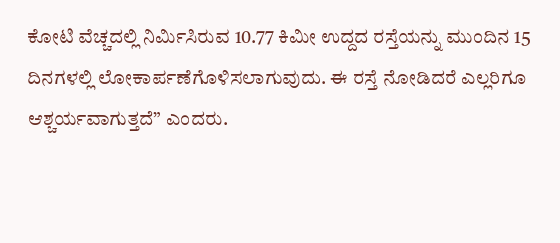ಕೋಟಿ ವೆಚ್ಚದಲ್ಲಿ ನಿರ್ಮಿಸಿರುವ 10.77 ಕಿಮೀ ಉದ್ದದ ರಸ್ತೆಯನ್ನು ಮುಂದಿನ 15 ದಿನಗಳಲ್ಲಿ ಲೋಕಾರ್ಪಣೆಗೊಳಿಸಲಾಗುವುದು. ಈ ರಸ್ತೆ ನೋಡಿದರೆ ಎಲ್ಲರಿಗೂ ಆಶ್ಚರ್ಯವಾಗುತ್ತದೆ” ಎಂದರು.